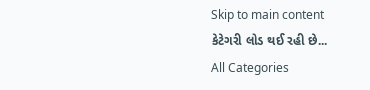Skip to main content
કેટેગરી લોડ થઈ રહી છે...
All Categories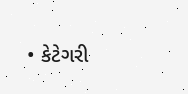• કેટેગરી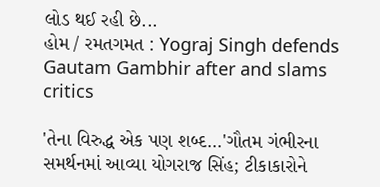લોડ થઈ રહી છે...
હોમ / રમતગમત : Yograj Singh defends Gautam Gambhir after and slams critics

'તેના વિરુદ્ધ એક પણ શબ્દ...'ગૌતમ ગંભીરના સમર્થનમાં આવ્યા યોગરાજ સિંહ; ટીકાકારોને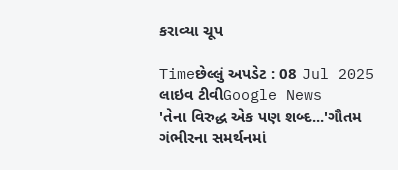કરાવ્યા ચૂપ

Timeછેલ્લું અપડેટ : 08 Jul 2025
લાઇવ ટીવીGoogle News
'તેના વિરુદ્ધ એક પણ શબ્દ...'ગૌતમ ગંભીરના સમર્થનમાં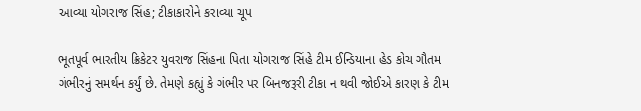આવ્યા યોગરાજ સિંહ; ટીકાકારોને કરાવ્યા ચૂપ

ભૂતપૂર્વ ભારતીય ક્રિકેટર યુવરાજ સિંહના પિતા યોગરાજ સિંહે ટીમ ઈન્ડિયાના હેડ કોચ ગૌતમ ગંભીરનું સમર્થન કર્યું છે. તેમણે કહ્યું કે ગંભીર પર બિનજરૂરી ટીકા ન થવી જોઈએ કારણ કે ટીમ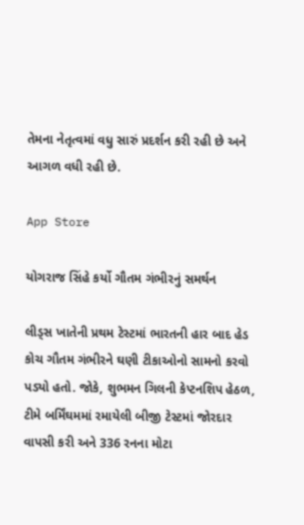તેમના નેતૃત્વમાં વધુ સારું પ્રદર્શન કરી રહી છે અને આગળ વધી રહી છે.

App Store

યોગરાજ સિંહે કર્યો ગૌતમ ગંભીરનું સમર્થન

લીડ્સ ખાતેની પ્રથમ ટેસ્ટમાં ભારતની હાર બાદ હેડ કોચ ગૌતમ ગંભીરને ઘણી ટીકાઓનો સામનો કરવો પડ્યો હતો. જોકે, શુભમન ગિલની કેપ્ટનશિપ હેઠળ, ટીમે બર્મિંઘમમાં રમાયેલી બીજી ટેસ્ટમાં જોરદાર વાપસી કરી અને 336 રનના મોટા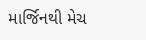માર્જિનથી મેચ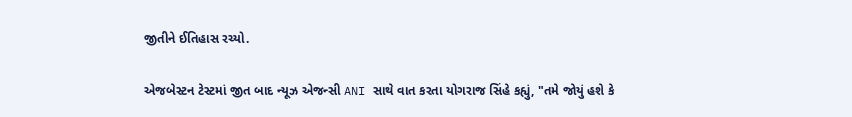જીતીને ઈતિહાસ રચ્યો.

એજબેસ્ટન ટેસ્ટમાં જીત બાદ ન્યૂઝ એજન્સી ANI સાથે વાત કરતા યોગરાજ સિંહે કહ્યું, "તમે જોયું હશે કે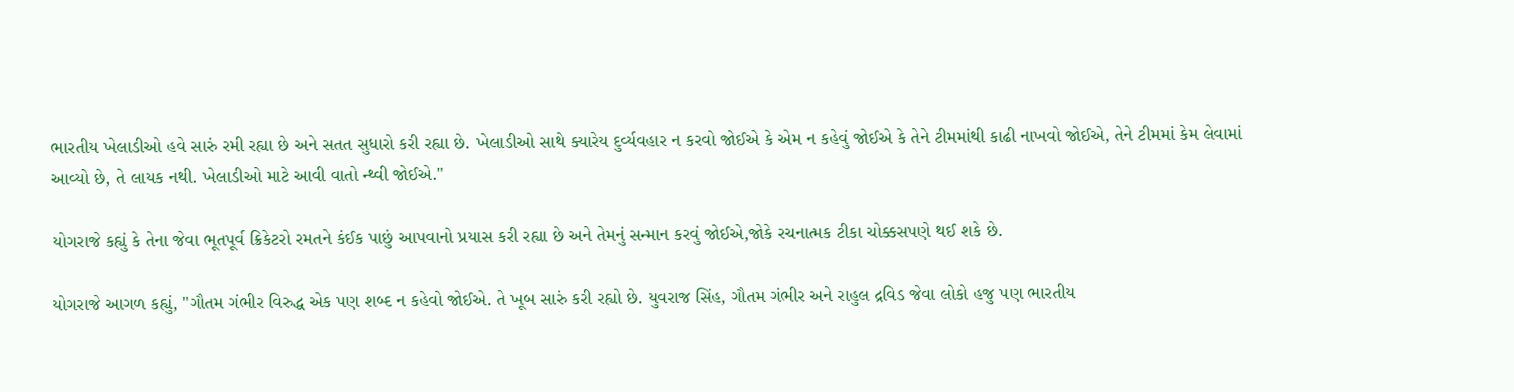ભારતીય ખેલાડીઓ હવે સારું રમી રહ્યા છે અને સતત સુધારો કરી રહ્યા છે. ખેલાડીઓ સાથે ક્યારેય દુર્વ્યવહાર ન કરવો જોઈએ કે એમ ન કહેવું જોઈએ કે તેને ટીમમાંથી કાઢી નાખવો જોઈએ, તેને ટીમમાં કેમ લેવામાં આવ્યો છે, તે લાયક નથી. ખેલાડીઓ માટે આવી વાતો ન્થ્વી જોઈએ."

યોગરાજે કહ્યું કે તેના જેવા ભૂતપૂર્વ ક્રિકેટરો રમતને કંઈક પાછું આપવાનો પ્રયાસ કરી રહ્યા છે અને તેમનું સન્માન કરવું જોઈએ,જોકે રચનાત્મક ટીકા ચોક્કસપણે થઈ શકે છે.

યોગરાજે આગળ કહ્યું, "ગૌતમ ગંભીર વિરુદ્ધ એક પણ શબ્દ ન કહેવો જોઈએ. તે ખૂબ સારું કરી રહ્યો છે. યુવરાજ સિંહ, ગૌતમ ગંભીર અને રાહુલ દ્રવિડ જેવા લોકો હજુ પણ ભારતીય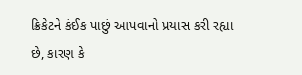ક્રિકેટને કંઈક પાછું આપવાનો પ્રયાસ કરી રહ્યા છે, કારણ કે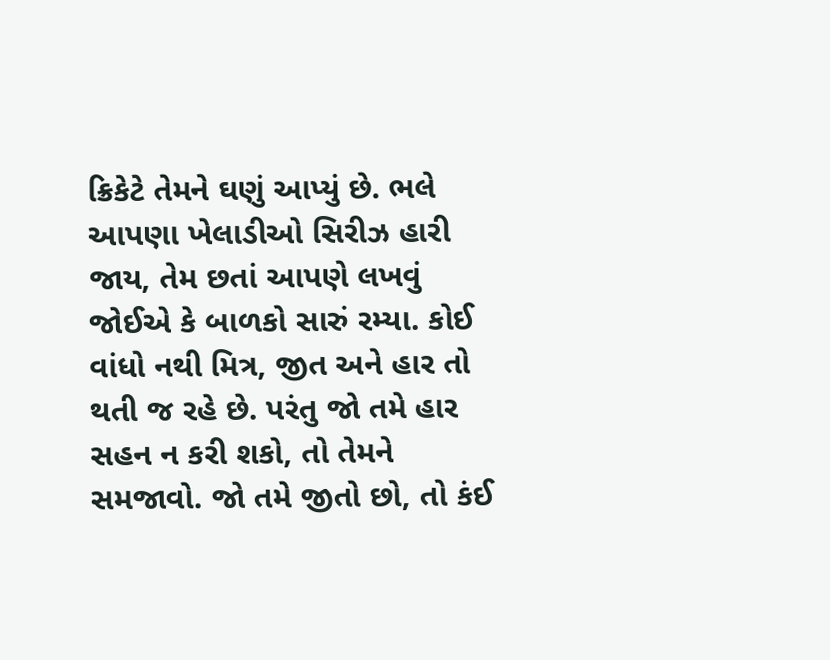ક્રિકેટે તેમને ઘણું આપ્યું છે. ભલે આપણા ખેલાડીઓ સિરીઝ હારી જાય, તેમ છતાં આપણે લખવું જોઈએ કે બાળકો સારું રમ્યા. કોઈ વાંધો નથી મિત્ર, જીત અને હાર તો થતી જ રહે છે. પરંતુ જો તમે હાર સહન ન કરી શકો, તો તેમને સમજાવો. જો તમે જીતો છો, તો કંઈ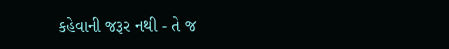કહેવાની જરૂર નથી - તે જ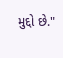મુદ્દો છે."